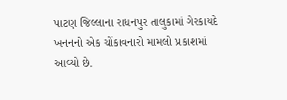પાટણ જિલ્લાના રાધનપુર તાલુકામાં ગેરકાયદે ખનનનો એક ચોંકાવનારો મામલો પ્રકાશમાં આવ્યો છે.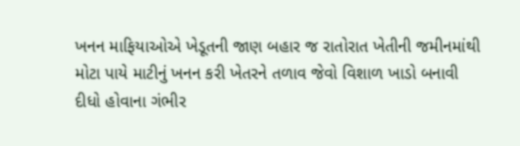ખનન માફિયાઓએ ખેડૂતની જાણ બહાર જ રાતોરાત ખેતીની જમીનમાંથી મોટા પાયે માટીનું ખનન કરી ખેતરને તળાવ જેવો વિશાળ ખાડો બનાવી દીધો હોવાના ગંભીર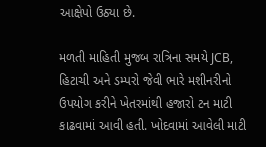આક્ષેપો ઉઠ્યા છે.

મળતી માહિતી મુજબ રાત્રિના સમયે JCB, હિટાચી અને ડમ્પરો જેવી ભારે મશીનરીનો ઉપયોગ કરીને ખેતરમાંથી હજારો ટન માટી કાઢવામાં આવી હતી. ખોદવામાં આવેલી માટી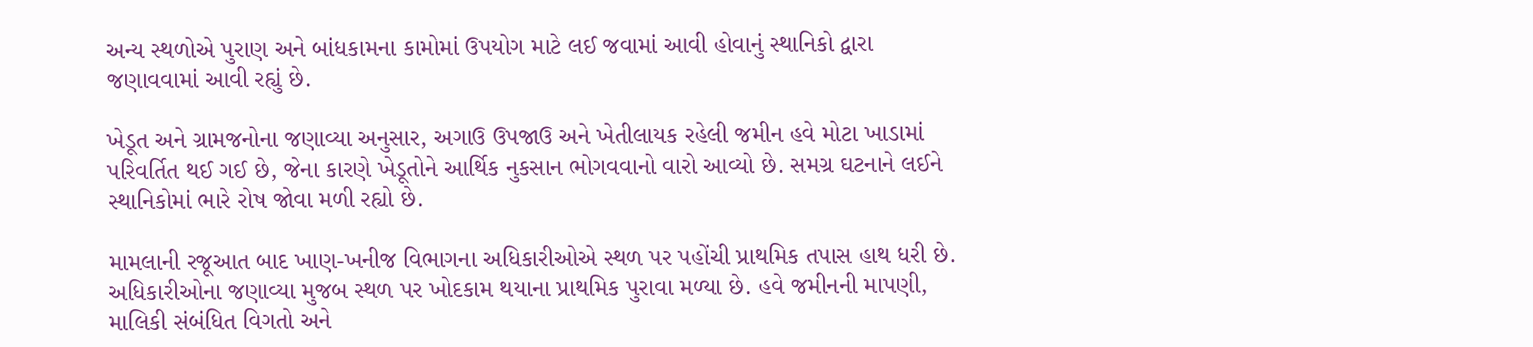અન્ય સ્થળોએ પુરાણ અને બાંધકામના કામોમાં ઉપયોગ માટે લઈ જવામાં આવી હોવાનું સ્થાનિકો દ્વારા જણાવવામાં આવી રહ્યું છે.

ખેડૂત અને ગ્રામજનોના જણાવ્યા અનુસાર, અગાઉ ઉપજાઉ અને ખેતીલાયક રહેલી જમીન હવે મોટા ખાડામાં પરિવર્તિત થઈ ગઈ છે, જેના કારણે ખેડૂતોને આર્થિક નુકસાન ભોગવવાનો વારો આવ્યો છે. સમગ્ર ઘટનાને લઈને સ્થાનિકોમાં ભારે રોષ જોવા મળી રહ્યો છે.

મામલાની રજૂઆત બાદ ખાણ-ખનીજ વિભાગના અધિકારીઓએ સ્થળ પર પહોંચી પ્રાથમિક તપાસ હાથ ધરી છે. અધિકારીઓના જણાવ્યા મુજબ સ્થળ પર ખોદકામ થયાના પ્રાથમિક પુરાવા મળ્યા છે. હવે જમીનની માપણી, માલિકી સંબંધિત વિગતો અને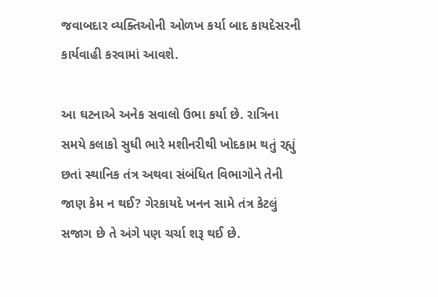જવાબદાર વ્યક્તિઓની ઓળખ કર્યા બાદ કાયદેસરની કાર્યવાહી કરવામાં આવશે.

આ ઘટનાએ અનેક સવાલો ઉભા કર્યા છે. રાત્રિના સમયે કલાકો સુધી ભારે મશીનરીથી ખોદકામ થતું રહ્યું છતાં સ્થાનિક તંત્ર અથવા સંબંધિત વિભાગોને તેની જાણ કેમ ન થઈ? ગેરકાયદે ખનન સામે તંત્ર કેટલું સજાગ છે તે અંગે પણ ચર્ચા શરૂ થઈ છે.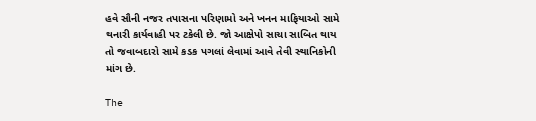હવે સૌની નજર તપાસના પરિણામો અને ખનન માફિયાઓ સામે થનારી કાર્યવાહી પર ટકેલી છે. જો આક્ષેપો સાચા સાબિત થાય તો જવાબદારો સામે કડક પગલાં લેવામાં આવે તેવી સ્થાનિકોની માંગ છે.

The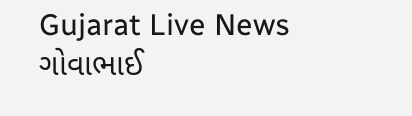Gujarat Live News ગોવાભાઈ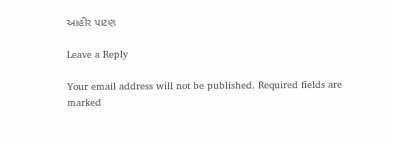આહીર પાટણ

Leave a Reply

Your email address will not be published. Required fields are marked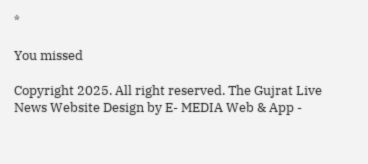*

You missed

Copyright 2025. All right reserved. The Gujrat Live News Website Design by E- MEDIA Web & App -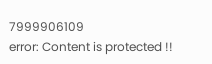7999906109
error: Content is protected !!